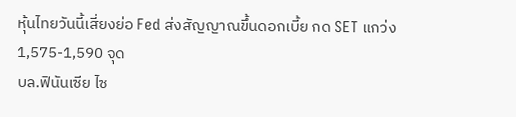หุ้นไทยวันนี้เสี่ยงย่อ Fed ส่งสัญญาณขึ้นดอกเบี้ย กด SET แกว่ง 1,575-1,590 จุด
บล.ฟินันเซีย ไซ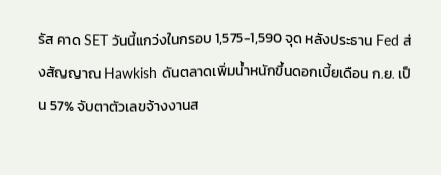รัส คาด SET วันนี้แกว่งในกรอบ 1,575-1,590 จุด หลังประธาน Fed ส่งสัญญาณ Hawkish ดันตลาดเพิ่มน้ำหนักขึ้นดอกเบี้ยเดือน ก.ย. เป็น 57% จับตาตัวเลขจ้างงานส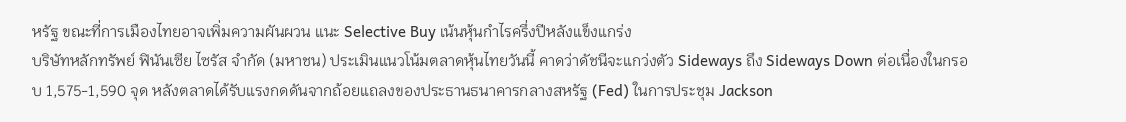หรัฐ ขณะที่การเมืองไทยอาจเพิ่มความผันผวน แนะ Selective Buy เน้นหุ้นกำไรครึ่งปีหลังแข็งแกร่ง
บริษัทหลักทรัพย์ ฟินันเซีย ไซรัส จำกัด (มหาชน) ประเมินแนวโน้มตลาดหุ้นไทยวันนี้ คาดว่าดัชนีจะแกว่งตัว Sideways ถึง Sideways Down ต่อเนื่องในกรอบ 1,575-1,590 จุด หลังตลาดได้รับแรงกดดันจากถ้อยแถลงของประธานธนาคารกลางสหรัฐ (Fed) ในการประชุม Jackson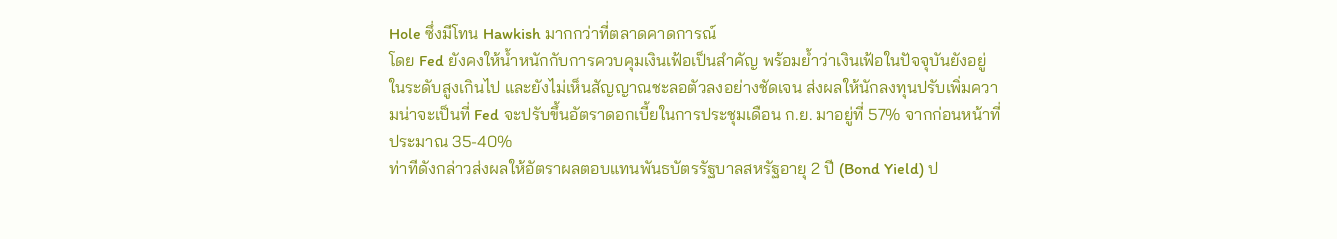Hole ซึ่งมีโทน Hawkish มากกว่าที่ตลาดคาดการณ์
โดย Fed ยังคงให้น้ำหนักกับการควบคุมเงินเฟ้อเป็นสำคัญ พร้อมย้ำว่าเงินเฟ้อในปัจจุบันยังอยู่ในระดับสูงเกินไป และยังไม่เห็นสัญญาณชะลอตัวลงอย่างชัดเจน ส่งผลให้นักลงทุนปรับเพิ่มความน่าจะเป็นที่ Fed จะปรับขึ้นอัตราดอกเบี้ยในการประชุมเดือน ก.ย. มาอยู่ที่ 57% จากก่อนหน้าที่ประมาณ 35-40%
ท่าทีดังกล่าวส่งผลให้อัตราผลตอบแทนพันธบัตรรัฐบาลสหรัฐอายุ 2 ปี (Bond Yield) ป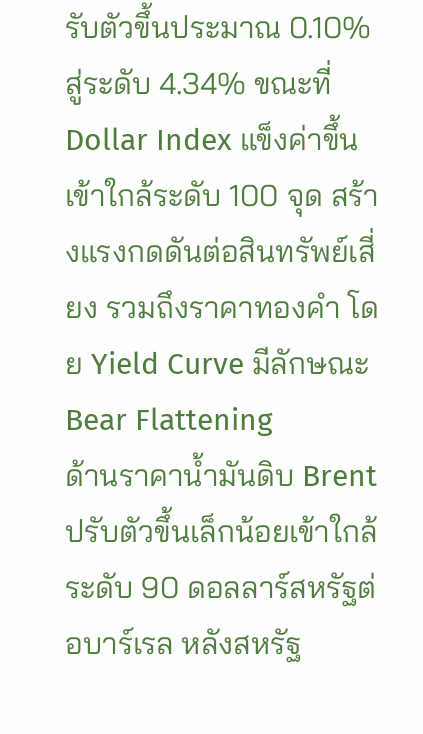รับตัวขึ้นประมาณ 0.10% สู่ระดับ 4.34% ขณะที่ Dollar Index แข็งค่าขึ้นเข้าใกล้ระดับ 100 จุด สร้างแรงกดดันต่อสินทรัพย์เสี่ยง รวมถึงราคาทองคำ โดย Yield Curve มีลักษณะ Bear Flattening
ด้านราคาน้ำมันดิบ Brent ปรับตัวขึ้นเล็กน้อยเข้าใกล้ระดับ 90 ดอลลาร์สหรัฐต่อบาร์เรล หลังสหรัฐ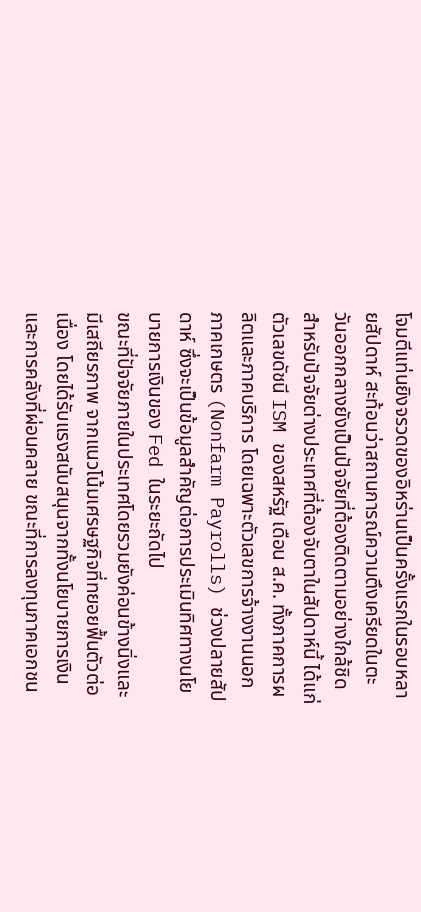โจมตีแท่นยิงจรวดของอิหร่านเป็นครั้งแรกในรอบหลายสัปดาห์ สะท้อนว่าสถานการณ์ความตึงเครียดในตะวันออกกลางยังเป็นปัจจัยที่ต้องติดตามอย่างใกล้ชิด
สำหรับปัจจัยต่างประเทศที่ต้องจับตาในสัปดาห์นี้ ได้แก่ ตัวเลขดัชนี ISM ของสหรัฐ เดือน ส.ค. ทั้งภาคการผลิตและภาคบริการ โดยเฉพาะตัวเลขการจ้างงานนอกภาคเกษตร (Nonfarm Payrolls) ช่วงปลายสัปดาห์ ซึ่งจะเป็นข้อมูลสำคัญต่อการประเมินทิศทางนโยบายการเงินของ Fed ในระยะถัดไป
ขณะที่ปัจจัยภายในประเทศโดยรวมยังค่อนข้างนิ่งและมีเสถียรภาพ จากแนวโน้มเศรษฐกิจที่ทยอยฟื้นตัวต่อเนื่อง โดยได้รับแรงสนับสนุนจากทั้งนโยบายการเงินและการคลังที่ผ่อนคลาย ขณะที่การลงทุนภาคเอกชน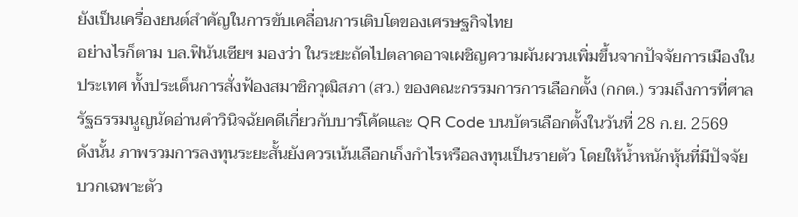ยังเป็นเครื่องยนต์สำคัญในการขับเคลื่อนการเติบโตของเศรษฐกิจไทย
อย่างไรก็ตาม บล.ฟินันเซียฯ มองว่า ในระยะถัดไปตลาดอาจเผชิญความผันผวนเพิ่มขึ้นจากปัจจัยการเมืองในประเทศ ทั้งประเด็นการสั่งฟ้องสมาชิกวุฒิสภา (สว.) ของคณะกรรมการการเลือกตั้ง (กกต.) รวมถึงการที่ศาลรัฐธรรมนูญนัดอ่านคำวินิจฉัยคดีเกี่ยวกับบาร์โค้ดและ QR Code บนบัตรเลือกตั้งในวันที่ 28 ก.ย. 2569
ดังนั้น ภาพรวมการลงทุนระยะสั้นยังควรเน้นเลือกเก็งกำไรหรือลงทุนเป็นรายตัว โดยให้น้ำหนักหุ้นที่มีปัจจัยบวกเฉพาะตัว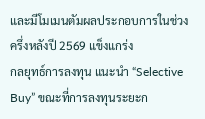และมีโมเมนตัมผลประกอบการในช่วงครึ่งหลังปี 2569 แข็งแกร่ง
กลยุทธ์การลงทุน แนะนำ “Selective Buy” ขณะที่การลงทุนระยะก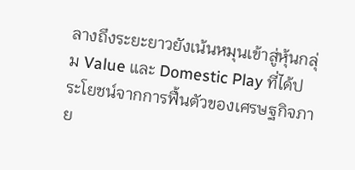ลางถึงระยะยาวยังเน้นหมุนเข้าสู่หุ้นกลุ่ม Value และ Domestic Play ที่ได้ประโยชน์จากการฟื้นตัวของเศรษฐกิจภาย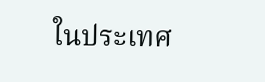ในประเทศ